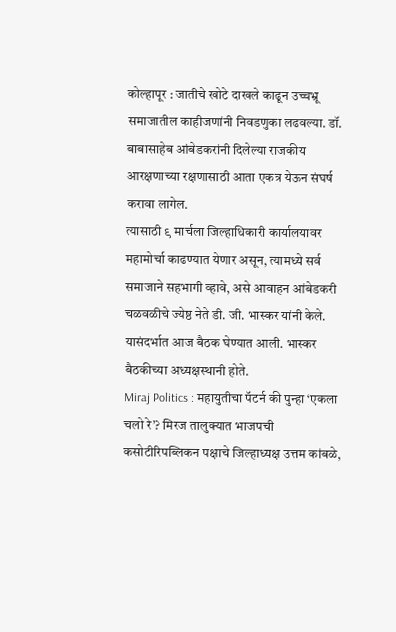कोल्हापूर : जातीचे खोटे दाखले काढून उच्चभ्रू समाजातील काहीजणांनी निवडणुका लढवल्या. डॉ. बाबासाहेब आंबेडकरांनी दिलेल्या राजकीय आरक्षणाच्या रक्षणासाठी आता एकत्र येऊन संघर्ष करावा लागेल.
त्यासाठी ९ मार्चला जिल्हाधिकारी कार्यालयावर महामोर्चा काढण्यात येणार असून, त्यामध्ये सर्व समाजाने सहभागी व्हावे, असे आवाहन आंबेडकरी चळवळीचे ज्येष्ठ नेते डी. जी. भास्कर यांनी केले. यासंदर्भात आज बैठक घेण्यात आली. भास्कर बैठकीच्या अध्यक्षस्थानी होते.
Miraj Politics : महायुतीचा पॅटर्न की पुन्हा ‘एकला चलो रे’? मिरज तालुक्यात भाजपची कसोटीरिपब्लिकन पक्षाचे जिल्हाध्यक्ष उत्तम कांबळे,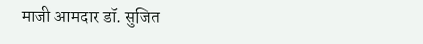माजी आमदार डॉ. सुजित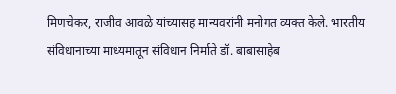मिणचेकर, राजीव आवळे यांच्यासह मान्यवरांनी मनोगत व्यक्त केले. भारतीय संविधानाच्या माध्यमातून संविधान निर्माते डॉ. बाबासाहेब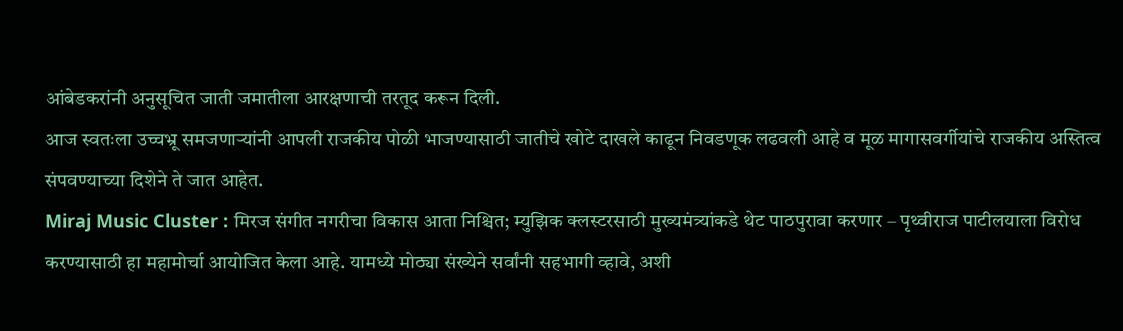आंबेडकरांनी अनुसूचित जाती जमातीला आरक्षणाची तरतूद करून दिली.
आज स्वतःला उच्चभ्रू समजणाऱ्यांनी आपली राजकीय पोळी भाजण्यासाठी जातीचे खोटे दाखले काढून निवडणूक लढवली आहे व मूळ मागासवर्गीयांचे राजकीय अस्तित्व संपवण्याच्या दिशेने ते जात आहेत.
Miraj Music Cluster : मिरज संगीत नगरीचा विकास आता निश्चित; म्युझिक क्लस्टरसाठी मुख्यमंत्र्यांकडे थेट पाठपुरावा करणार – पृथ्वीराज पाटीलयाला विरोध करण्यासाठी हा महामोर्चा आयोजित केला आहे. यामध्ये मोठ्या संख्येने सर्वांनी सहभागी व्हावे, अशी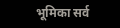भूमिका सर्व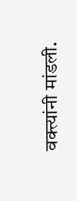वक्त्यांनी मांडली.